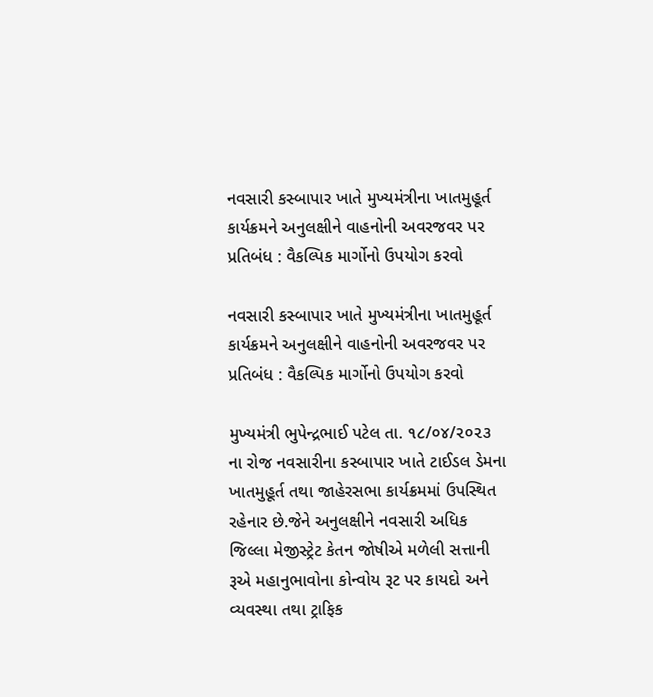નવસારી કસ્બાપાર ખાતે મુખ્યમંત્રીના ખાતમુહૂર્ત કાર્યક્રમને અનુલક્ષીને વાહનોની અવરજવર પર પ્રતિબંધ : વૈકલ્પિક માર્ગોનો ઉપયોગ કરવો

નવસારી કસ્બાપાર ખાતે મુખ્યમંત્રીના ખાતમુહૂર્ત કાર્યક્રમને અનુલક્ષીને વાહનોની અવરજવર પર પ્રતિબંધ : વૈકલ્પિક માર્ગોનો ઉપયોગ કરવો

મુખ્યમંત્રી ભુપેન્દ્રભાઈ પટેલ તા. ૧૮/૦૪/૨૦૨૩ ના રોજ નવસારીના કસ્બાપાર ખાતે ટાઈડલ ડેમના ખાતમુહૂર્ત તથા જાહેરસભા કાર્યક્રમમાં ઉપસ્થિત રહેનાર છે.જેને અનુલક્ષીને નવસારી અધિક જિલ્લા મેજીસ્ટ્રેટ કેતન જોષીએ મળેલી સત્તાની રૂએ મહાનુભાવોના કોન્વોય રૂટ પર કાયદો અને વ્યવસ્થા તથા ટ્રાફિક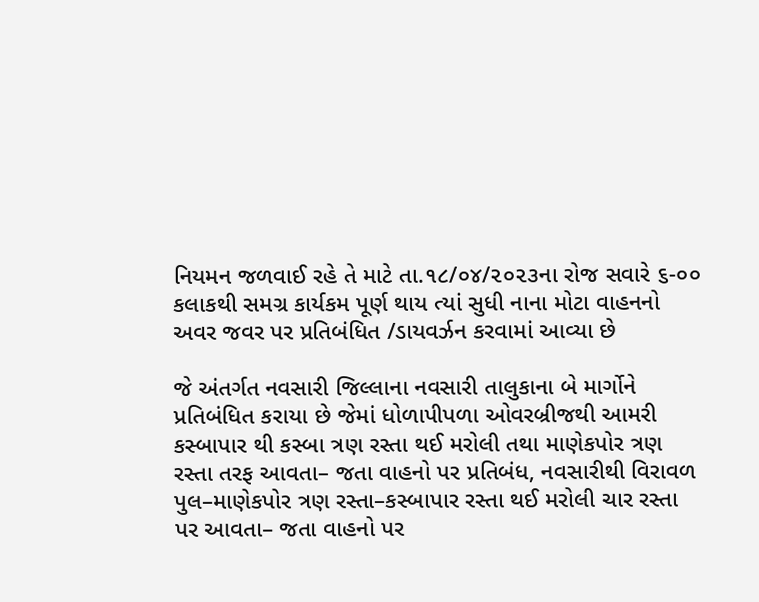નિયમન જળવાઈ રહે તે માટે તા.૧૮/૦૪/૨૦૨૩ના રોજ સવારે ૬-૦૦ કલાકથી સમગ્ર કાર્યકમ પૂર્ણ થાય ત્યાં સુધી નાના મોટા વાહનનો અવર જવર પર પ્રતિબંધિત /ડાયવર્ઝન કરવામાં આવ્યા છે

જે અંતર્ગત નવસારી જિલ્લાના નવસારી તાલુકાના બે માર્ગોને પ્રતિબંધિત કરાયા છે જેમાં ધોળાપીપળા ઓવરબ્રીજથી આમરી કસ્બાપાર થી કસ્બા ત્રણ રસ્તા થઈ મરોલી તથા માણેકપોર ત્રણ રસ્તા તરફ આવતા– જતા વાહનો પર પ્રતિબંધ, નવસારીથી વિરાવળ પુલ–માણેકપોર ત્રણ રસ્તા–કસ્બાપાર રસ્તા થઈ મરોલી ચાર રસ્તા પર આવતા– જતા વાહનો પર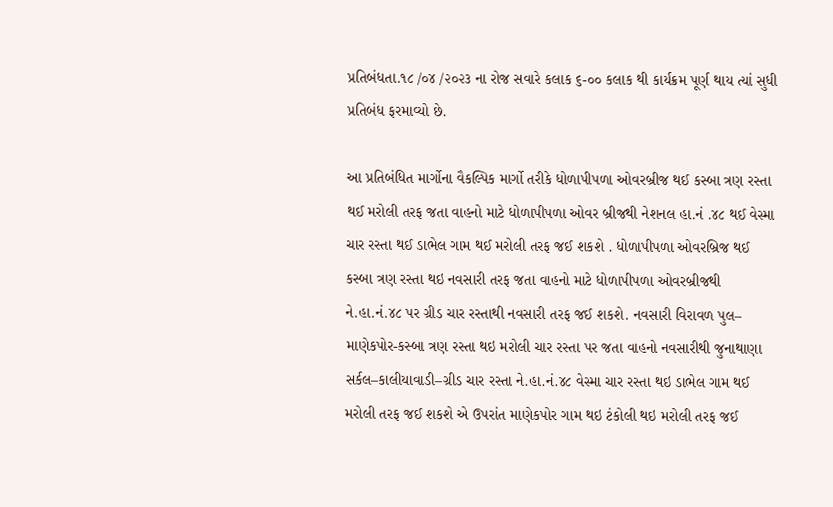પ્રતિબંધતા.૧૮ /૦૪ /૨૦૨૩ ના રોજ સવારે કલાક ૬-૦૦ કલાક થી કાર્યક્રમ પૂર્ણ થાય ત્યાં સુધી પ્રતિબંધ ફરમાવ્યો છે.

આ પ્રતિબંધિત માર્ગોના વૈકલ્પિક માર્ગો તરીકે ધોળાપીપળા ઓવરબ્રીજ થઈ કસ્બા ત્રણ રસ્તા થઈ મરોલી તરફ જતા વાહનો માટે ધોળાપીપળા ઓવર બ્રીજથી નેશનલ હા.નં .૪૮ થઈ વેસ્મા ચાર રસ્તા થઈ ડાભેલ ગામ થઈ મરોલી તરફ જઈ શકશે . ધોળાપીપળા ઓવરબ્રિજ થઈ કસ્બા ત્રણ રસ્તા થઇ નવસારી તરફ જતા વાહનો માટે ધોળાપીપળા ઓવરબ્રીજથી ને.હા.નં.૪૮ પર ગ્રીડ ચાર રસ્તાથી નવસારી તરફ જઈ શકશે. નવસારી વિરાવળ પુલ– માણેકપોર-કસ્બા ત્રણ રસ્તા થઇ મરોલી ચાર રસ્તા પર જતા વાહનો નવસારીથી જુનાથાણા સર્કલ–કાલીયાવાડી–ગ્રીડ ચાર રસ્તા ને.હા.નં.૪૮ વેસ્મા ચાર રસ્તા થઇ ડાભેલ ગામ થઈ મરોલી તરફ જઈ શકશે એ ઉપરાંત માણેકપોર ગામ થઇ ટંકોલી થઇ મરોલી તરફ જઈ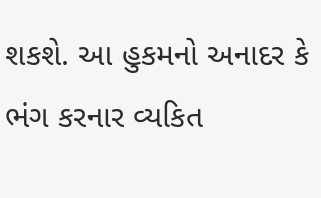શકશે. આ હુકમનો અનાદર કે ભંગ કરનાર વ્યકિત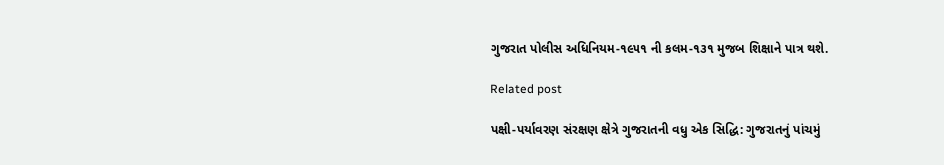ગુજરાત પોલીસ અધિનિયમ-૧૯૫૧ ની કલમ-૧૩૧ મુજબ શિક્ષાને પાત્ર થશે.

Related post

પક્ષી-પર્યાવરણ સંરક્ષણ ક્ષેત્રે ગુજરાતની વધુ એક સિદ્ધિ: ગુજરાતનું પાંચમું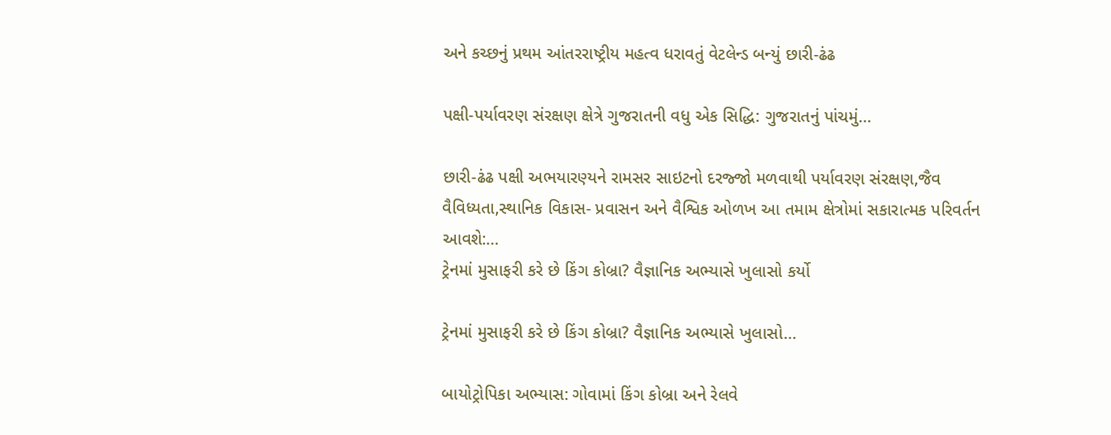અને કચ્છનું પ્રથમ આંતરરાષ્ટ્રીય મહત્વ ધરાવતું વેટલેન્ડ બન્યું છારી-ઢંઢ

પક્ષી-પર્યાવરણ સંરક્ષણ ક્ષેત્રે ગુજરાતની વધુ એક સિદ્ધિ: ગુજરાતનું પાંચમું…

છારી-ઢંઢ પક્ષી અભયારણ્યને રામસર સાઇટનો દરજ્જો મળવાથી પર્યાવરણ સંરક્ષણ,જૈવ વૈવિધ્યતા,સ્થાનિક વિકાસ- પ્રવાસન અને વૈશ્વિક ઓળખ આ તમામ ક્ષેત્રોમાં સકારાત્મક પરિવર્તન આવશે:…
ટ્રેનમાં મુસાફરી કરે છે કિંગ કોબ્રા? વૈજ્ઞાનિક અભ્યાસે ખુલાસો કર્યો

ટ્રેનમાં મુસાફરી કરે છે કિંગ કોબ્રા? વૈજ્ઞાનિક અભ્યાસે ખુલાસો…

બાયોટ્રોપિકા અભ્યાસ: ગોવામાં કિંગ કોબ્રા અને રેલવે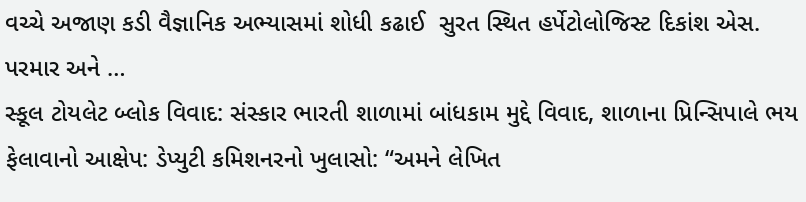વચ્ચે અજાણ કડી વૈજ્ઞાનિક અભ્યાસમાં શોધી કઢાઈ  સુરત સ્થિત હર્પેટોલોજિસ્ટ દિકાંશ એસ. પરમાર અને …
સ્કૂલ ટોયલેટ બ્લોક વિવાદ: સંસ્કાર ભારતી શાળામાં બાંધકામ મુદ્દે વિવાદ, શાળાના પ્રિન્સિપાલે ભય ફેલાવાનો આક્ષેપ: ડેપ્યુટી કમિશનરનો ખુલાસો: “અમને લેખિત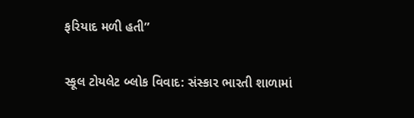ફરિયાદ મળી હતી”

સ્કૂલ ટોયલેટ બ્લોક વિવાદ: સંસ્કાર ભારતી શાળામાં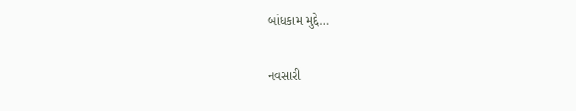બાંધકામ મુદ્દે…

નવસારી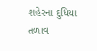શહેરના દુધિયા તળાવ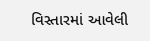વિસ્તારમાં આવેલી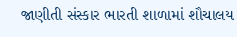જાણીતી સંસ્કાર ભારતી શાળામાં શૌચાલય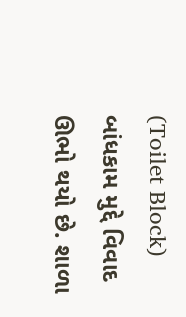(Toilet Block) બાંધકામ મુદ્દે વિવાદ ઊભો થયો છે. શાળા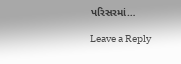પરિસરમાં…

Leave a Reply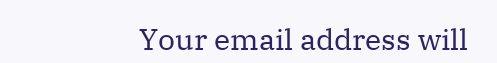Your email address will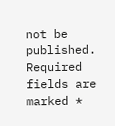not be published. Required fields are marked *